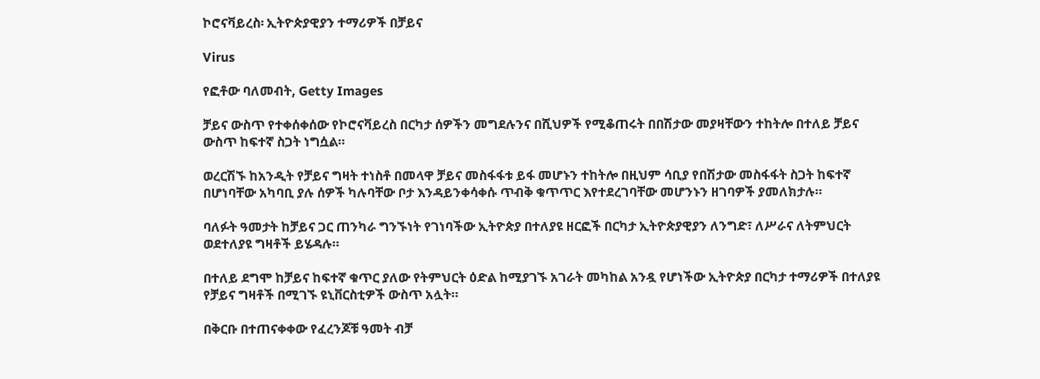ኮሮናቫይረስ፡ ኢትዮጵያዊያን ተማሪዎች በቻይና

Virus

የፎቶው ባለመብት, Getty Images

ቻይና ውስጥ የተቀሰቀሰው የኮሮናቫይረስ በርካታ ሰዎችን መግደሉንና በሺህዎች የሚቆጠሩት በበሽታው መያዛቸውን ተከትሎ በተለይ ቻይና ውስጥ ከፍተኛ ስጋት ነግሷል።

ወረርሽኙ ከአንዲት የቻይና ግዛት ተነስቶ በመላዋ ቻይና መስፋፋቱ ይፋ መሆኑን ተከትሎ በዚህም ሳቢያ የበሽታው መስፋፋት ስጋት ከፍተኛ በሆነባቸው አካባቢ ያሉ ሰዎች ካሉባቸው ቦታ እንዳይንቀሳቀሱ ጥብቅ ቁጥጥር እየተደረገባቸው መሆንኑን ዘገባዎች ያመለክታሉ።

ባለፉት ዓመታት ከቻይና ጋር ጠንካራ ግንኙነት የገነባችው ኢትዮጵያ በተለያዩ ዘርፎች በርካታ ኢትዮጵያዊያን ለንግድ፣ ለሥራና ለትምህርት ወደተለያዩ ግዛቶች ይሄዳሉ።

በተለይ ደግሞ ከቻይና ከፍተኛ ቁጥር ያለው የትምህርት ዕድል ከሚያገኙ አገራት መካከል አንዷ የሆነችው ኢትዮጵያ በርካታ ተማሪዎች በተለያዩ የቻይና ግዛቶች በሚገኙ ዩኒቨርስቲዎች ውስጥ አሏት።

በቅርቡ በተጠናቀቀው የፈረንጆቹ ዓመት ብቻ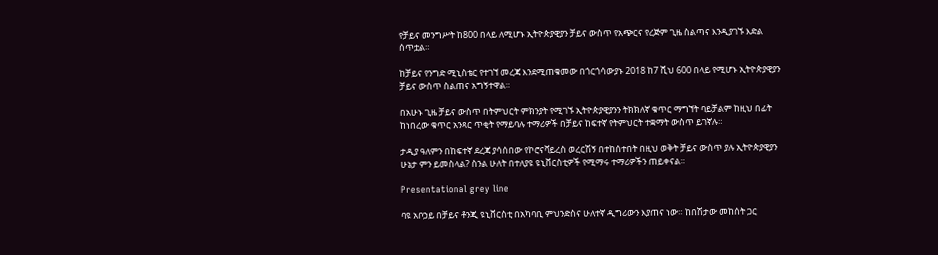የቻይና መንግሥት ከ800 በላይ ለሚሆኑ ኢትዮጵያዊያን ቻይና ውስጥ የአጭርና የረጅም ጊዜ ስልጣና እንዲያገኙ እድል ሰጥቷል።

ከቻይና የንግድ ሚኒስቴር የተገኘ መረጃ እንደሚጠቁመው በጎርጎሳውያኑ 2018 ከ7 ሺህ 600 በላይ የሚሆኑ ኢትዮጵያዊያን ቻይና ውስጥ ስልጠና አግኝተዋል።

በአሁኑ ጊዜ ቻይና ውስጥ በትምህርት ምክንያት የሚገኙ ኢትዮጵያዊያንን ትክክለኛ ቁጥር ማግኘት ባይቻልም ከዚህ በፊት ከነበረው ቁጥር አንጻር ጥቂት የማይባሉ ተማሪዎች በቻይና ከፍተኛ የትምህርት ተቋማት ውስጥ ይገኛሉ።

ታዲያ ዓለምን በከፍተኛ ደረጃ ያሳሰበው የኮሮናቫይረስ ወረርሽኝ በተከሰተበት በዚህ ወቅት ቻይና ውስጥ ያሉ ኢትዮጵያዊያን ሁኔታ ምን ይመስላል? ስንል ሁለት በተለያዩ ዩኒቨርስቲዎች የሚማሩ ተማሪዎችን ጠይቀናል።

Presentational grey line

ባዩ አቦኃይ በቻይና ቶንጂ ዩኒቨርስቲ በአካባቢ ምህንድስና ሁለተኛ ዲግሪውን እያጠና ነው። ከበሽታው መከሰት ጋር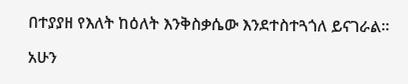በተያያዘ የእለት ከዕለት እንቅስቃሴው እንደተስተጓጎለ ይናገራል።

አሁን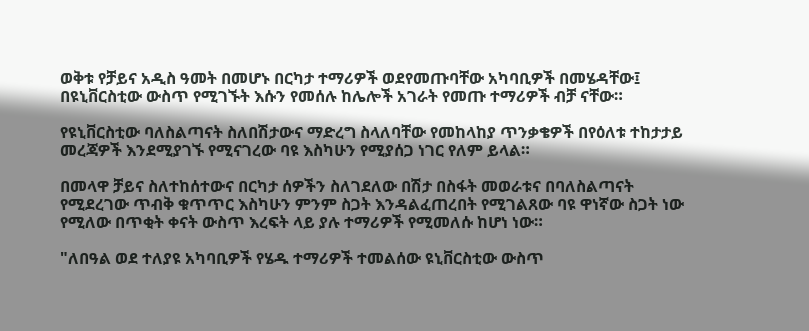ወቅቱ የቻይና አዲስ ዓመት በመሆኑ በርካታ ተማሪዎች ወደየመጡባቸው አካባቢዎች በመሄዳቸው፤ በዩኒቨርስቲው ውስጥ የሚገኙት እሱን የመሰሉ ከሌሎች አገራት የመጡ ተማሪዎች ብቻ ናቸው።

የዩኒቨርስቲው ባለስልጣናት ስለበሽታውና ማድረግ ስላለባቸው የመከላከያ ጥንቃቄዎች በየዕለቱ ተከታታይ መረጃዎች እንደሚያገኙ የሚናገረው ባዩ እስካሁን የሚያሰጋ ነገር የለም ይላል።

በመላዋ ቻይና ስለተከሰተውና በርካታ ሰዎችን ስለገደለው በሽታ በስፋት መወራቱና በባለስልጣናት የሚደረገው ጥብቅ ቁጥጥር እስካሁን ምንም ስጋት እንዳልፈጠረበት የሚገልጸው ባዩ ዋነኛው ስጋት ነው የሚለው በጥቂት ቀናት ውስጥ እረፍት ላይ ያሉ ተማሪዎች የሚመለሱ ከሆነ ነው።

"ለበዓል ወደ ተለያዩ አካባቢዎች የሄዱ ተማሪዎች ተመልሰው ዩኒቨርስቲው ውስጥ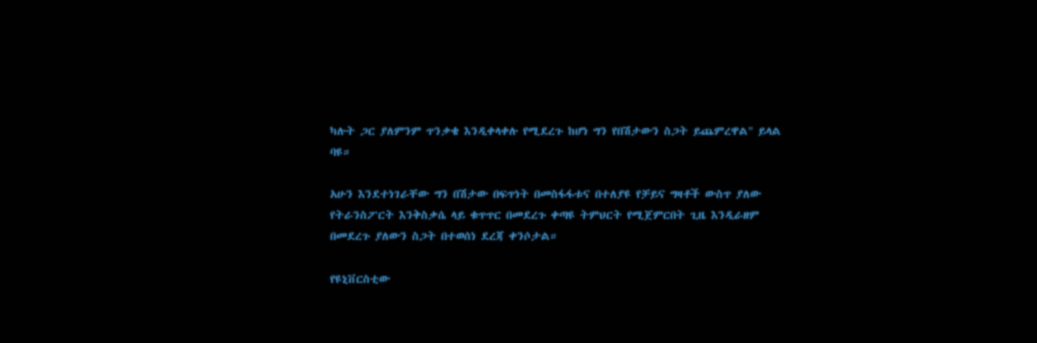ካሉት ጋር ያለምንም ጥንቃቄ እንዲቀላቀሉ የሚደረጉ ከሆነ ግን የበሽታውን ስጋት ይጨምረዋል" ይላል ባዩ።

አሁን እንደተነገራቸው ግን በሽታው በፍጥነት በመስፋፋቱና በተለያዩ የቻይና ግዛቶች ውስጥ ያለው የትራንስፖርት እንቅስቃሴ ላይ ቁጥጥር በመደረጉ ቀጣዩ ትምህርት የሚጀምርበት ጊዜ እንዲራዘም በመደረጉ ያለውን ስጋት በተወሰነ ደረጃ ቀንሶታል።

የዩኒቨርስቲው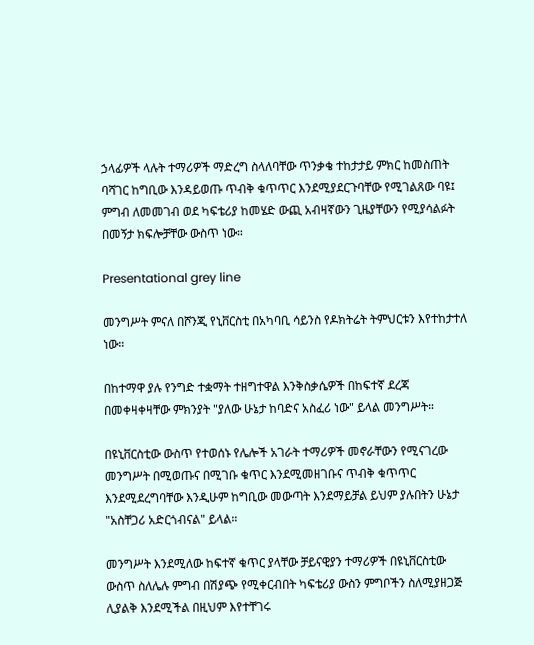ኃላፊዎች ላሉት ተማሪዎች ማድረግ ስላለባቸው ጥንቃቄ ተከታታይ ምክር ከመስጠት ባሻገር ከግቢው እንዳይወጡ ጥብቅ ቁጥጥር እንደሚያደርጉባቸው የሚገልጸው ባዩ፤ ምግብ ለመመገብ ወደ ካፍቴሪያ ከመሄድ ውጪ አብዛኛውን ጊዜያቸውን የሚያሳልፉት በመኝታ ክፍሎቻቸው ውስጥ ነው።

Presentational grey line

መንግሥት ምናለ በሾንጂ የኒቨርስቲ በአካባቢ ሳይንስ የዶክትሬት ትምህርቱን እየተከታተለ ነው።

በከተማዋ ያሉ የንግድ ተቋማት ተዘግተዋል እንቅስቃሴዎች በከፍተኛ ደረጃ በመቀዛቀዛቸው ምክንያት "ያለው ሁኔታ ከባድና አስፈሪ ነው" ይላል መንግሥት።

በዩኒቨርስቲው ውስጥ የተወሰኑ የሌሎች አገራት ተማሪዎች መኖራቸውን የሚናገረው መንግሥት በሚወጡና በሚገቡ ቁጥር እንደሚመዘገቡና ጥብቅ ቁጥጥር እንደሚደረግባቸው እንዲሁም ከግቢው መውጣት እንደማይቻል ይህም ያሉበትን ሁኔታ "አስቸጋሪ አድርጎብናል" ይላል።

መንግሥት እንደሚለው ከፍተኛ ቁጥር ያላቸው ቻይናዊያን ተማሪዎች በዩኒቨርስቲው ውስጥ ስለሌሉ ምግብ በሽያጭ የሚቀርብበት ካፍቴሪያ ውስን ምግቦችን ስለሚያዘጋጅ ሊያልቅ እንደሚችል በዚህም እየተቸገሩ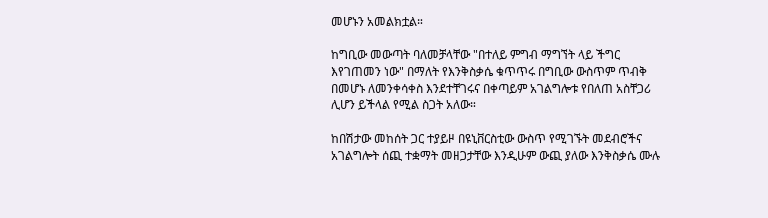መሆኑን አመልክቷል።

ከግቢው መውጣት ባለመቻላቸው "በተለይ ምግብ ማግኘት ላይ ችግር እየገጠመን ነው" በማለት የእንቅስቃሴ ቁጥጥሩ በግቢው ውስጥም ጥብቅ በመሆኑ ለመንቀሳቀስ እንደተቸገሩና በቀጣይም አገልግሎቱ የበለጠ አስቸጋሪ ሊሆን ይችላል የሚል ስጋት አለው።

ከበሽታው መከሰት ጋር ተያይዞ በዩኒቨርስቲው ውስጥ የሚገኙት መደብሮችና አገልግሎት ሰጪ ተቋማት መዘጋታቸው እንዲሁም ውጪ ያለው እንቅስቃሴ ሙሉ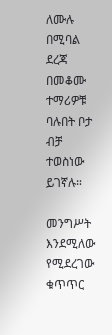ለሙሉ በሚባል ደረጃ በመቆሙ ተማሪዎቹ ባሉበት ቦታ ብቻ ተወስነው ይገኛሉ።

መንግሥት እንደሚለው የሚደረገው ቁጥጥር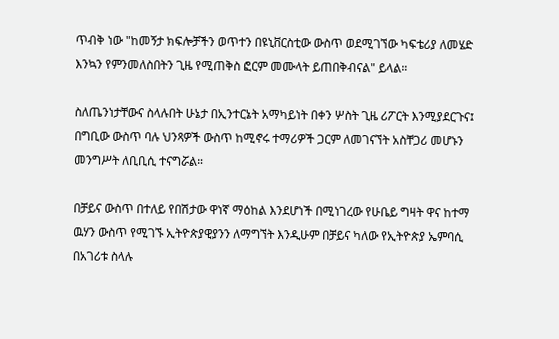ጥብቅ ነው "ከመኝታ ክፍሎቻችን ወጥተን በዩኒቨርስቲው ውስጥ ወደሚገኘው ካፍቴሪያ ለመሄድ እንኳን የምንመለስበትን ጊዜ የሚጠቅስ ፎርም መሙላት ይጠበቅብናል" ይላል።

ስለጤንነታቸውና ስላሉበት ሁኔታ በኢንተርኔት አማካይነት በቀን ሦስት ጊዜ ሪፖርት እንሚያደርጉና፤ በግቢው ውስጥ ባሉ ህንጻዎች ውስጥ ከሚኖሩ ተማሪዎች ጋርም ለመገናኘት አስቸጋሪ መሆኑን መንግሥት ለቢቢሲ ተናግሯል።

በቻይና ውስጥ በተለይ የበሽታው ዋነኛ ማዕከል እንደሆነች በሚነገረው የሁቤይ ግዛት ዋና ከተማ ዉሃን ውስጥ የሚገኙ ኢትዮጵያዊያንን ለማግኘት እንዲሁም በቻይና ካለው የኢትዮጵያ ኤምባሲ በአገሪቱ ስላሉ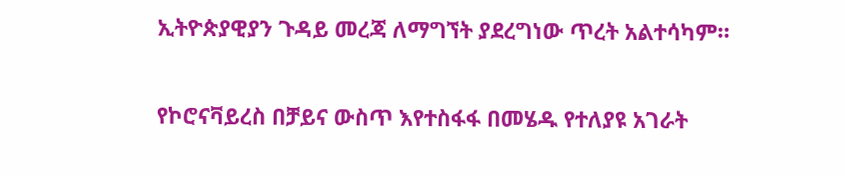ኢትዮጵያዊያን ጉዳይ መረጃ ለማግኘት ያደረግነው ጥረት አልተሳካም።

የኮሮናቫይረስ በቻይና ውስጥ እየተስፋፋ በመሄዱ የተለያዩ አገራት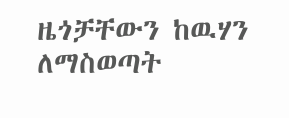ዜጎቻቸውን ከዉሃን ለማስወጣት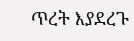ጥረት እያደረጉ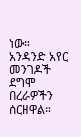ነው። አንዳንድ አየር መንገዶች ደግሞ በረራዎችን ሰርዘዋል።